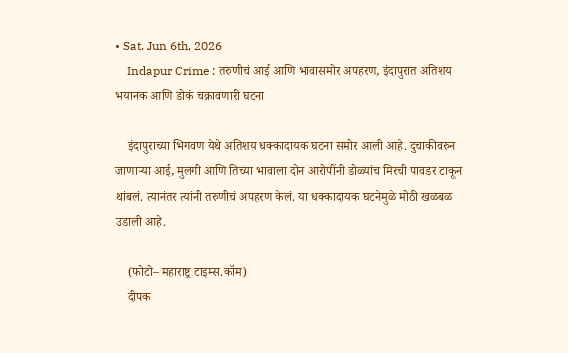• Sat. Jun 6th, 2026
    Indapur Crime : तरुणीचं आई आणि भावासमोर अपहरण, इंदापुरात अतिशय भयानक आणि डोकं चक्रावणारी घटना

    इंदापुराच्या भिगवण येथे अतिशय धक्कादायक घटना समोर आली आहे. दुचाकीवरुन जाणाऱ्या आई, मुलगी आणि तिच्या भावाला दोन आरोपींनी डोळ्यांच मिरची पावडर टाकून थांबलं. त्यानंतर त्यांनी तरुणीचं अपहरण केलं. या धक्कादायक घटनेमुळे मोठी खळबळ उडाली आहे.

    (फोटो– महाराष्ट्र टाइम्स.कॉम)
    दीपक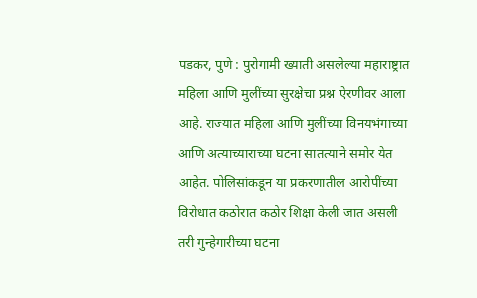पडकर, पुणे : पुरोगामी ख्याती असलेल्या महाराष्ट्रात महिला आणि मुलींच्या सुरक्षेचा प्रश्न ऐरणीवर आला आहे. राज्यात महिला आणि मुलींच्या विनयभंगाच्या आणि अत्याच्याराच्या घटना सातत्याने समोर येत आहेत. पोलिसांकडून या प्रकरणातील आरोपींच्या विरोधात कठोरात कठोर शिक्षा केली जात असली तरी गुन्हेगारीच्या घटना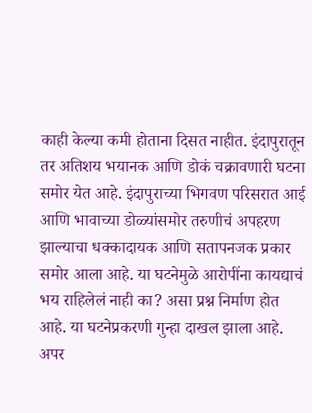काही केल्या कमी होताना दिसत नाहीत. इंदापुरातून तर अतिशय भयानक आणि डोकं चक्रावणारी घटना समोर येत आहे. इंदापुराच्या भिगवण परिसरात आई आणि भावाच्या डोळ्यांसमोर तरुणीचं अपहरण झाल्याचा धक्कादायक आणि सतापनजक प्रकार समोर आला आहे. या घटनेमुळे आरोपींना कायद्याचं भय राहिलेलं नाही का? असा प्रश्न निर्माण होत आहे. या घटनेप्रकरणी गुन्हा दाखल झाला आहे. अपर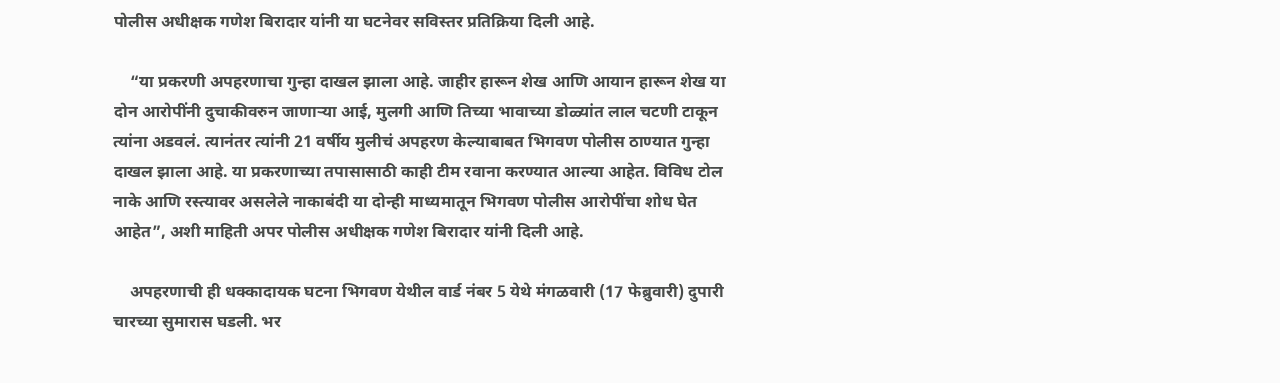पोलीस अधीक्षक गणेश बिरादार यांनी या घटनेवर सविस्तर प्रतिक्रिया दिली आहे.

    “या प्रकरणी अपहरणाचा गुन्हा दाखल झाला आहे. जाहीर हारून शेख आणि आयान हारून शेख या दोन आरोपींनी दुचाकीवरुन जाणाऱ्या आई, मुलगी आणि तिच्या भावाच्या डोळ्यांत लाल चटणी टाकून त्यांना अडवलं. त्यानंतर त्यांनी 21 वर्षीय मुलीचं अपहरण केल्याबाबत भिगवण पोलीस ठाण्यात गुन्हा दाखल झाला आहे. या प्रकरणाच्या तपासासाठी काही टीम रवाना करण्यात आल्या आहेत. विविध टोल नाके आणि रस्त्यावर असलेले नाकाबंदी या दोन्ही माध्यमातून भिगवण पोलीस आरोपींचा शोध घेत आहेत”, अशी माहिती अपर पोलीस अधीक्षक गणेश बिरादार यांनी दिली आहे.

    अपहरणाची ही धक्कादायक घटना भिगवण येथील वार्ड नंबर 5 येथे मंगळवारी (17 फेब्रुवारी) दुपारी चारच्या सुमारास घडली. भर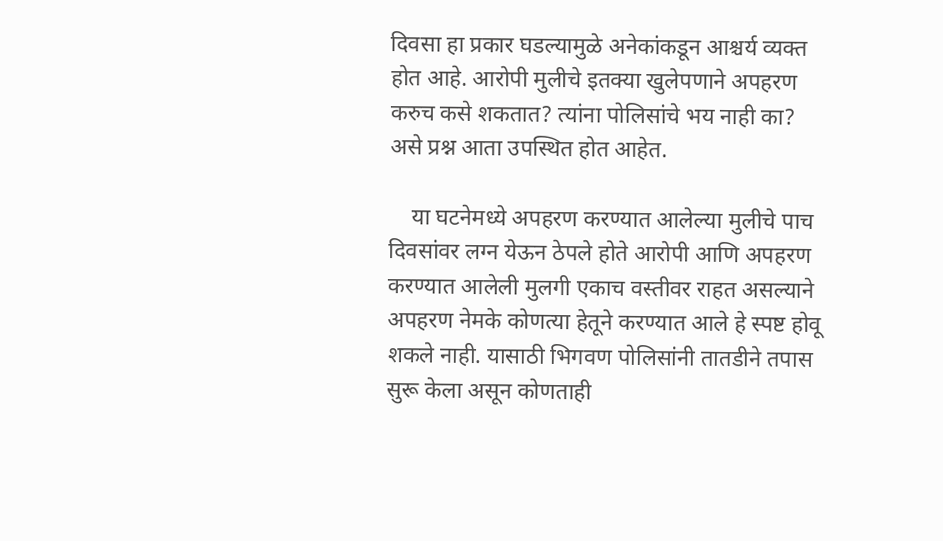दिवसा हा प्रकार घडल्यामुळे अनेकांकडून आश्चर्य व्यक्त होत आहे. आरोपी मुलीचे इतक्या खुलेपणाने अपहरण करुच कसे शकतात? त्यांना पोलिसांचे भय नाही का? असे प्रश्न आता उपस्थित होत आहेत.

    या घटनेमध्ये अपहरण करण्यात आलेल्या मुलीचे पाच दिवसांवर लग्न येऊन ठेपले होते आरोपी आणि अपहरण करण्यात आलेली मुलगी एकाच वस्तीवर राहत असल्याने अपहरण नेमके कोणत्या हेतूने करण्यात आले हे स्पष्ट होवू शकले नाही. यासाठी भिगवण पोलिसांनी तातडीने तपास सुरू केला असून कोणताही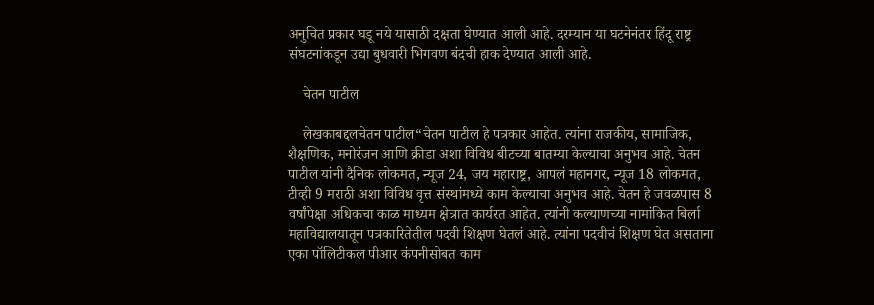अनुचित प्रकार घडू नये यासाठी दक्षता घेण्यात आली आहे. दरम्यान या घटनेनंतर हिंदू राष्ट्र संघटनांकडून उद्या बुधवारी भिगवण बंदची हाक देण्यात आली आहे.

    चेतन पाटील

    लेखकाबद्दलचेतन पाटील“चेतन पाटील हे पत्रकार आहेत. त्यांना राजकीय, सामाजिक, शैक्षणिक, मनोरंजन आणि क्रीडा अशा विविध बीटच्या बातम्या केल्याचा अनुभव आहे. चेतन पाटील यांनी दैनिक लोकमत, न्यूज 24, जय महाराष्ट्र, आपलं महानगर, न्यूज 18 लोकमत, टीव्ही 9 मराठी अशा विविध वृत्त संस्थांमध्ये काम केल्याचा अनुभव आहे. चेतन हे जवळपास 8 वर्षांपेक्षा अधिकचा काळ माध्यम क्षेत्रात कार्यरत आहेत. त्यांनी कल्याणच्या नामांकित बिर्ला महाविद्यालयातून पत्रकारितेतील पदवी शिक्षण घेतलं आहे. त्यांना पदवीचं शिक्षण घेत असताना एका पॉलिटीकल पीआर कंपनीसोबत काम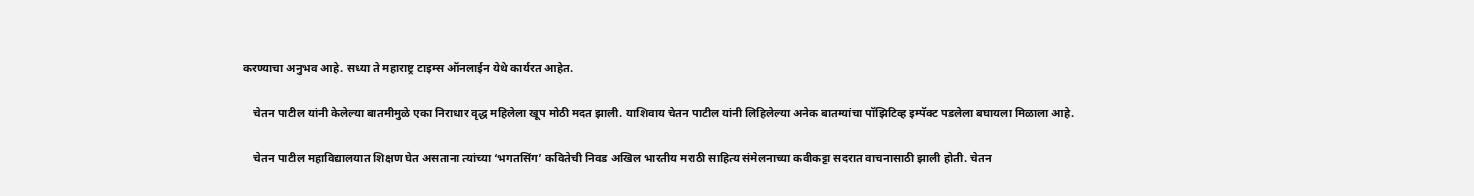करण्याचा अनुभव आहे. सध्या ते महाराष्ट्र टाइम्स ऑनलाईन येथे कार्यरत आहेत.

    चेतन पाटील यांनी केलेल्या बातमीमुळे एका निराधार वृद्ध महिलेला खूप मोठी मदत झाली. याशिवाय चेतन पाटील यांनी लिहिलेल्या अनेक बातम्यांचा पॉझिटिव्ह इम्पॅक्ट पडलेला बघायला मिळाला आहे.

    चेतन पाटील महाविद्यालयात शिक्षण घेत असताना त्यांच्या ‘भगतसिंग’ कवितेची निवड अखिल भारतीय मराठी साहित्य संमेलनाच्या कवीकट्टा सदरात वाचनासाठी झाली होती. चेतन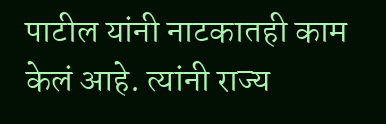पाटील यांनी नाटकातही काम केलं आहे. त्यांनी राज्य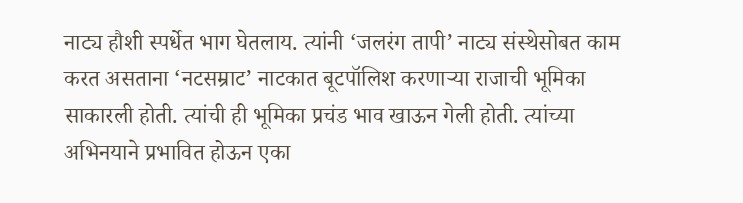नाट्य हौशी स्पर्धेत भाग घेतलाय. त्यांनी ‘जलरंग तापी’ नाट्य संस्थेसोबत काम करत असताना ‘नटसम्राट’ नाटकात बूटपॉलिश करणाऱ्या राजाची भूमिका साकारली होती. त्यांची ही भूमिका प्रचंड भाव खाऊन गेली होती. त्यांच्या अभिनयाने प्रभावित होऊन एका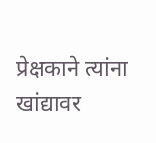प्रेक्षकाने त्यांना खांद्यावर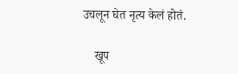उचलून घेत नृत्य केलं होतं.

    खूप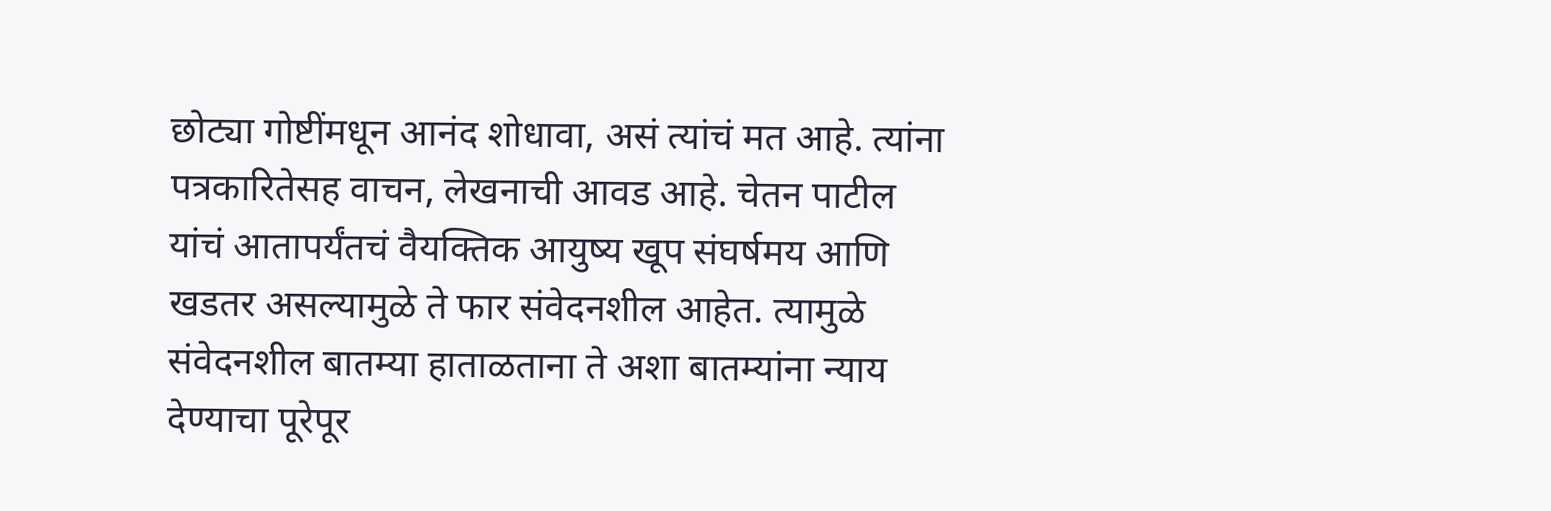छोट्या गोष्टींमधून आनंद शोधावा, असं त्यांचं मत आहे. त्यांना पत्रकारितेसह वाचन, लेखनाची आवड आहे. चेतन पाटील यांचं आतापर्यंतचं वैयक्तिक आयुष्य खूप संघर्षमय आणि खडतर असल्यामुळे ते फार संवेदनशील आहेत. त्यामुळे संवेदनशील बातम्या हाताळताना ते अशा बातम्यांना न्याय देण्याचा पूरेपूर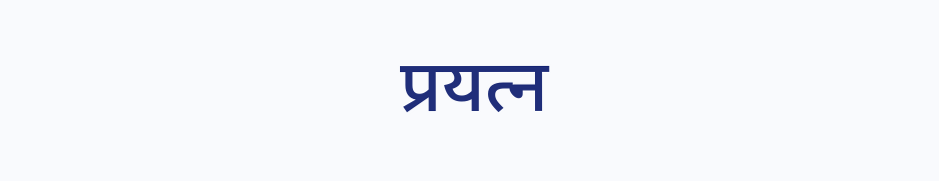प्रयत्न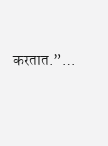करतात.”…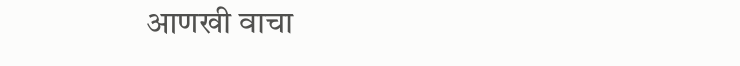आणखी वाचा